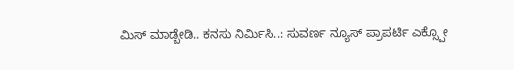ಮಿಸ್ ಮಾಡ್ಬೇಡಿ.. ಕನಸು ನಿರ್ಮಿಸಿ..: ಸುವರ್ಣ ನ್ಯೂಸ್ ಪ್ರಾಪರ್ಟಿ ಎಕ್ಸ್ಪೋ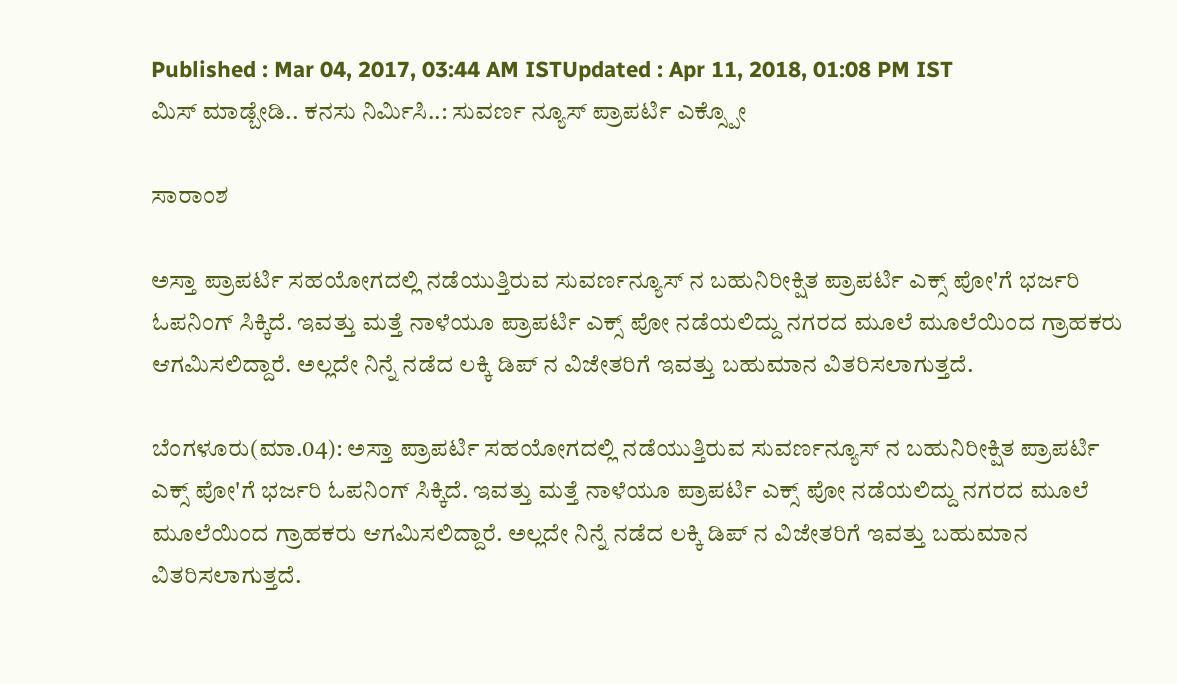Published : Mar 04, 2017, 03:44 AM ISTUpdated : Apr 11, 2018, 01:08 PM IST
ಮಿಸ್ ಮಾಡ್ಬೇಡಿ.. ಕನಸು ನಿರ್ಮಿಸಿ..: ಸುವರ್ಣ ನ್ಯೂಸ್ ಪ್ರಾಪರ್ಟಿ ಎಕ್ಸ್ಪೋ

ಸಾರಾಂಶ

ಅಸ್ತಾ ಪ್ರಾಪರ್ಟಿ ಸಹಯೋಗದಲ್ಲಿ ನಡೆಯುತ್ತಿರುವ ಸುವರ್ಣನ್ಯೂಸ್ ನ ಬಹುನಿರೀಕ್ಷಿತ ಪ್ರಾಪರ್ಟಿ ಎಕ್ಸ್ ಪೋ'ಗೆ ಭರ್ಜರಿ ಓಪನಿಂಗ್ ಸಿಕ್ಕಿದೆ. ಇವತ್ತು ಮತ್ತೆ ನಾಳೆಯೂ ಪ್ರಾಪರ್ಟಿ ಎಕ್ಸ್ ಪೋ ನಡೆಯಲಿದ್ದು ನಗರದ ಮೂಲೆ ಮೂಲೆಯಿಂದ ಗ್ರಾಹಕರು ಆಗಮಿಸಲಿದ್ದಾರೆ. ಅಲ್ಲದೇ ನಿನ್ನೆ ನಡೆದ ಲಕ್ಕಿ ಡಿಪ್ ನ ವಿಜೇತರಿಗೆ ಇವತ್ತು ಬಹುಮಾನ ವಿತರಿಸಲಾಗುತ್ತದೆ.

ಬೆಂಗಳೂರು(ಮಾ.04): ಅಸ್ತಾ ಪ್ರಾಪರ್ಟಿ ಸಹಯೋಗದಲ್ಲಿ ನಡೆಯುತ್ತಿರುವ ಸುವರ್ಣನ್ಯೂಸ್ ನ ಬಹುನಿರೀಕ್ಷಿತ ಪ್ರಾಪರ್ಟಿ ಎಕ್ಸ್ ಪೋ'ಗೆ ಭರ್ಜರಿ ಓಪನಿಂಗ್ ಸಿಕ್ಕಿದೆ. ಇವತ್ತು ಮತ್ತೆ ನಾಳೆಯೂ ಪ್ರಾಪರ್ಟಿ ಎಕ್ಸ್ ಪೋ ನಡೆಯಲಿದ್ದು ನಗರದ ಮೂಲೆ ಮೂಲೆಯಿಂದ ಗ್ರಾಹಕರು ಆಗಮಿಸಲಿದ್ದಾರೆ. ಅಲ್ಲದೇ ನಿನ್ನೆ ನಡೆದ ಲಕ್ಕಿ ಡಿಪ್ ನ ವಿಜೇತರಿಗೆ ಇವತ್ತು ಬಹುಮಾನ ವಿತರಿಸಲಾಗುತ್ತದೆ.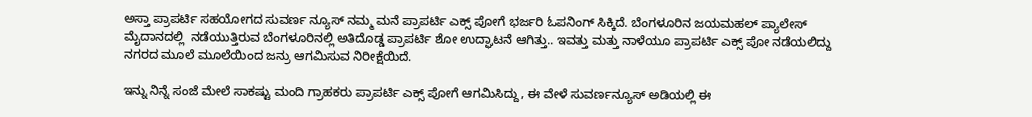ಅಸ್ತಾ ಪ್ರಾಪರ್ಟಿ ಸಹಯೋಗದ ಸುವರ್ಣ ನ್ಯೂಸ್ ನಮ್ಮ ಮನೆ ಪ್ರಾಪರ್ಟಿ ಎಕ್ಸ್ ಪೋಗೆ ಭರ್ಜರಿ ಓಪನಿಂಗ್ ಸಿಕ್ಕಿದೆ. ಬೆಂಗಳೂರಿನ ಜಯಮಹಲ್ ಪ್ಯಾಲೇಸ್ ಮೈದಾನದಲ್ಲಿ  ನಡೆಯುತ್ತಿರುವ ಬೆಂಗಳೂರಿನಲ್ಲಿ ಅತಿದೊಡ್ಡ ಪ್ರಾಪರ್ಟಿ ಶೋ ಉದ್ಘಾಟನೆ ಆಗಿತ್ತು.. ಇವತ್ತು ಮತ್ತು ನಾಳೆಯೂ ಪ್ರಾಪರ್ಟಿ ಎಕ್ಸ್ ಪೋ ನಡೆಯಲಿದ್ದು  ನಗರದ ಮೂಲೆ ಮೂಲೆಯಿಂದ ಜನ್ರು ಆಗಮಿಸುವ ನಿರೀಕ್ಷೆಯಿದೆ.

ಇನ್ನು ನಿನ್ನೆ ಸಂಜೆ ಮೇಲೆ ಸಾಕಷ್ಟು ಮಂದಿ ಗ್ರಾಹಕರು ಪ್ರಾಪರ್ಟಿ ಎಕ್ಸ್ ಪೋಗೆ ಆಗಮಿಸಿದ್ದು, ಈ ವೇಳೆ ಸುವರ್ಣನ್ಯೂಸ್ ಅಡಿಯಲ್ಲಿ ಈ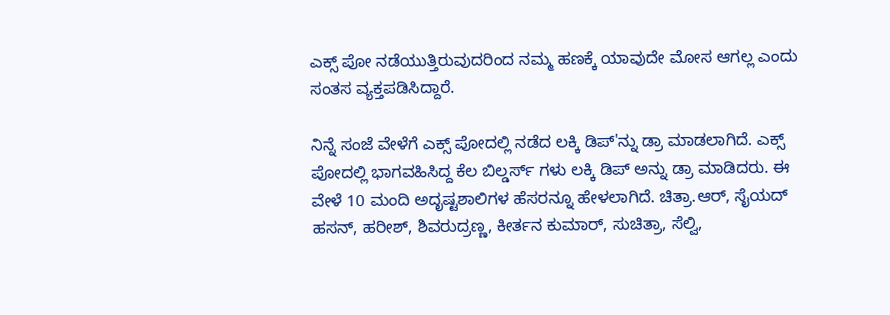ಎಕ್ಸ್ ಪೋ ನಡೆಯುತ್ತಿರುವುದರಿಂದ ನಮ್ಮ ಹಣಕ್ಕೆ ಯಾವುದೇ ಮೋಸ ಆಗಲ್ಲ ಎಂದು ಸಂತಸ ವ್ಯಕ್ತಪಡಿಸಿದ್ದಾರೆ.

ನಿನ್ನೆ ಸಂಜೆ ವೇಳೆಗೆ ಎಕ್ಸ್ ಪೋದಲ್ಲಿ ನಡೆದ ಲಕ್ಕಿ ಡಿಪ್'ನ್ನು ಡ್ರಾ ಮಾಡಲಾಗಿದೆ. ಎಕ್ಸ್ ಪೋದಲ್ಲಿ ಭಾಗವಹಿಸಿದ್ದ ಕೆಲ ಬಿಲ್ಡರ್ಸ್ ಗಳು ಲಕ್ಕಿ ಡಿಪ್ ಅನ್ನು ಡ್ರಾ ಮಾಡಿದರು. ಈ ವೇಳೆ 10 ಮಂದಿ ಅದೃಷ್ಟಶಾಲಿಗಳ ಹೆಸರನ್ನೂ ಹೇಳಲಾಗಿದೆ. ಚಿತ್ರಾ.ಆರ್, ಸೈಯದ್ ಹಸನ್, ಹರೀಶ್, ಶಿವರುದ್ರಣ್ಣ, ಕೀರ್ತನ ಕುಮಾರ್, ಸುಚಿತ್ರಾ, ಸೆಲ್ವಿ,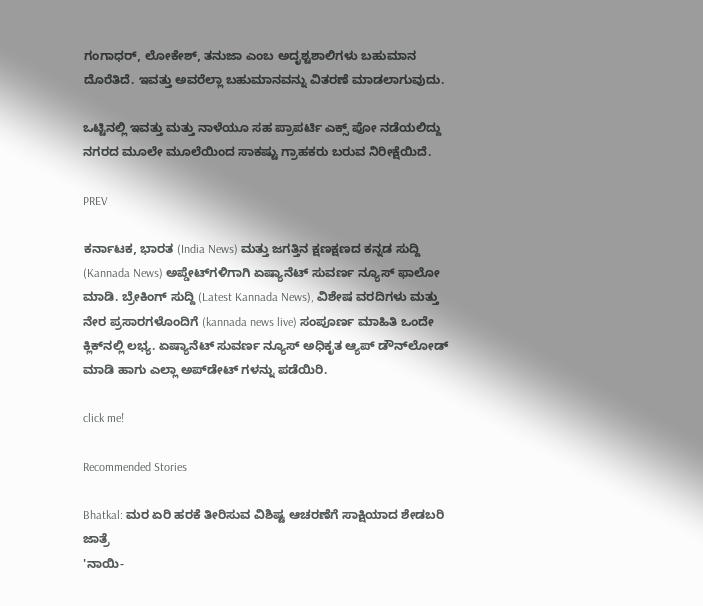ಗಂಗಾಧರ್, ಲೋಕೇಶ್, ತನುಜಾ ಎಂಬ ಅದೃಶ್ಟಶಾಲಿಗಳು ಬಹುಮಾನ ದೊರೆತಿದೆ. ಇವತ್ತು ಅವರೆಲ್ಲಾ ಬಹುಮಾನವನ್ನು ವಿತರಣೆ ಮಾಡಲಾಗುವುದು.

ಒಟ್ಟಿನಲ್ಲಿ ಇವತ್ತು ಮತ್ತು ನಾಳೆಯೂ ಸಹ ಪ್ರಾಪರ್ಟಿ ಎಕ್ಸ್ ಪೋ ನಡೆಯಲಿದ್ದು ನಗರದ ಮೂಲೇ ಮೂಲೆಯಿಂದ ಸಾಕಷ್ಟು ಗ್ರಾಹಕರು ಬರುವ ನಿರೀಕ್ಷೆಯಿದೆ.

PREV

ಕರ್ನಾಟಕ, ಭಾರತ (India News) ಮತ್ತು ಜಗತ್ತಿನ ಕ್ಷಣಕ್ಷಣದ ಕನ್ನಡ ಸುದ್ದಿ (Kannada News) ಅಪ್ಡೇಟ್‌ಗಳಿಗಾಗಿ ಏಷ್ಯಾನೆಟ್ ಸುವರ್ಣ ನ್ಯೂಸ್‌ ಫಾಲೋ ಮಾಡಿ. ಬ್ರೇಕಿಂಗ್ ಸುದ್ದಿ (Latest Kannada News), ವಿಶೇಷ ವರದಿಗಳು ಮತ್ತು ನೇರ ಪ್ರಸಾರಗಳೊಂದಿಗೆ (kannada news live) ಸಂಪೂರ್ಣ ಮಾಹಿತಿ ಒಂದೇ ಕ್ಲಿಕ್‌ನಲ್ಲಿ ಲಭ್ಯ. ಏಷ್ಯಾನೆಟ್ ಸುವರ್ಣ ನ್ಯೂಸ್ ಅಧಿಕೃತ ಆ್ಯಪ್ ಡೌನ್‌ಲೋಡ್ ಮಾಡಿ ಹಾಗು ಎಲ್ಲಾ ಅಪ್‌ಡೇಟ್ ಗಳನ್ನು ಪಡೆಯಿರಿ.

click me!

Recommended Stories

Bhatkal: ಮರ ಏರಿ ಹರಕೆ ತೀರಿಸುವ ವಿಶಿಷ್ಟ ಆಚರಣೆಗೆ ಸಾಕ್ಷಿಯಾದ ಶೇಡಬರಿ ಜಾತ್ರೆ
'ನಾಯಿ-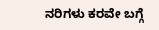ನರಿಗಳು ಕರವೇ ಬಗ್ಗೆ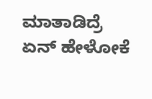ಮಾತಾಡಿದ್ರೆ ಏನ್‌ ಹೇಳೋಕೆ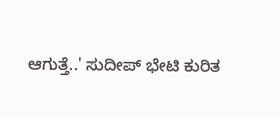ಆಗುತ್ತೆ..' ಸುದೀಪ್‌ ಭೇಟಿ ಕುರಿತ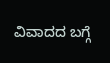ವಿವಾದದ ಬಗ್ಗೆ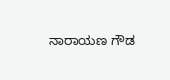ನಾರಾಯಣ ಗೌಡ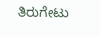ತಿರುಗೇಟು